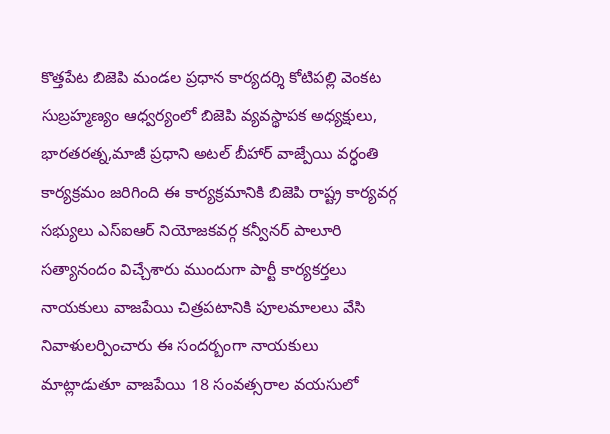కొత్తపేట బిజెపి మండల ప్రధాన కార్యదర్శి కోటిపల్లి వెంకట సుబ్రహ్మణ్యం ఆధ్వర్యంలో బిజెపి వ్యవస్థాపక అధ్యక్షులు, భారతరత్న,మాజీ ప్రధాని అటల్ బీహార్ వాజ్పేయి వర్ధంతి కార్యక్రమం జరిగింది ఈ కార్యక్రమానికి బిజెపి రాష్ట్ర కార్యవర్గ సభ్యులు ఎస్ఐఆర్ నియోజకవర్గ కన్వీనర్ పాలూరి సత్యానందం విచ్చేశారు ముందుగా పార్టీ కార్యకర్తలు నాయకులు వాజపేయి చిత్రపటానికి పూలమాలలు వేసి నివాళులర్పించారు ఈ సందర్బంగా నాయకులు మాట్లాడుతూ వాజపేయి 18 సంవత్సరాల వయసులో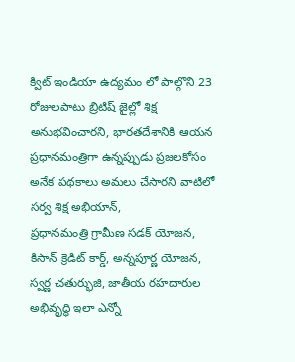క్విట్ ఇండియా ఉద్యమం లో పాల్గొని 23 రోజులపాటు బ్రిటిష్ జైల్లో శిక్ష అనుభవించారని, భారతదేశానికి ఆయన ప్రధానమంత్రిగా ఉన్నప్పుడు ప్రజలకోసం అనేక పథకాలు అమలు చేసారని వాటిలో సర్వ శిక్ష అభియాన్,
ప్రధానమంత్రి గ్రామీణ సడక్ యోజన, కిసాన్ క్రెడిట్ కార్డ్, అన్నపూర్ణ యోజన, స్వర్ణ చతుర్భుజి, జాతీయ రహదారుల అభివృద్ధి ఇలా ఎన్నో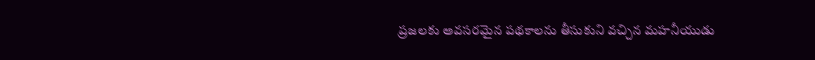ప్రజలకు అవసరమైన పథకాలను తీసుకుని వచ్చిన మహనీయుడు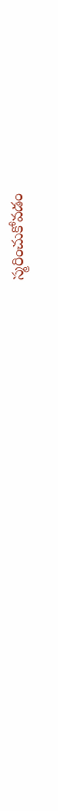స్మరించుకోవడం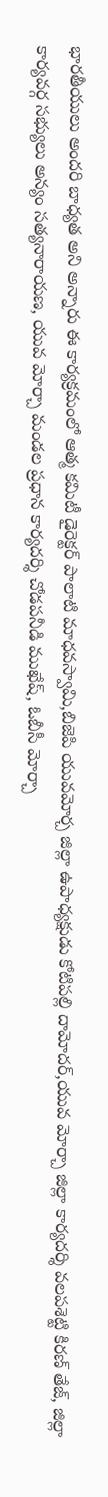భారతీయులు అందరి బాధ్యత అని అన్నారు ఈ కార్యక్రమంలో ఆత్మ కమిటీ డైరెక్టర్ పాలాటి మాధవస్వామి,బిజెపి యువమోర్చ జిల్లా ఉపాధ్యక్షుడు కోటిపల్లి దామోదర్,యువ మోర్చా జిల్లా కార్యదర్శి వలపశెట్టి కిరణ్ తేజ్, జిల్లా కార్యవర్గ సభ్యులు అన్యం సత్యనారాయణ, యువ మోర్చా మండల ప్రధాన కార్యదర్శి చోడపనీడి ముఖేష్, ఓబీసీ మోర్చా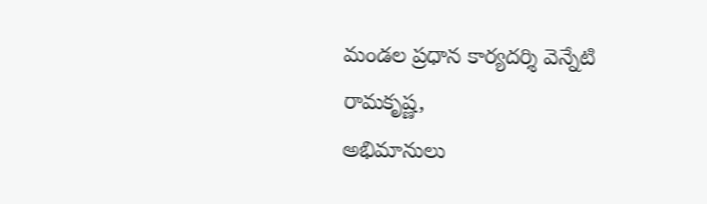మండల ప్రధాన కార్యదర్శి వెన్నేటి రామకృష్ణ,
అభిమానులు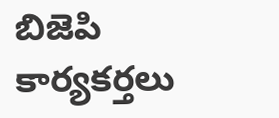బిజెపి కార్యకర్తలు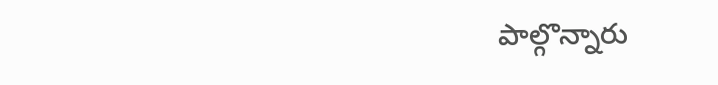పాల్గొన్నారు